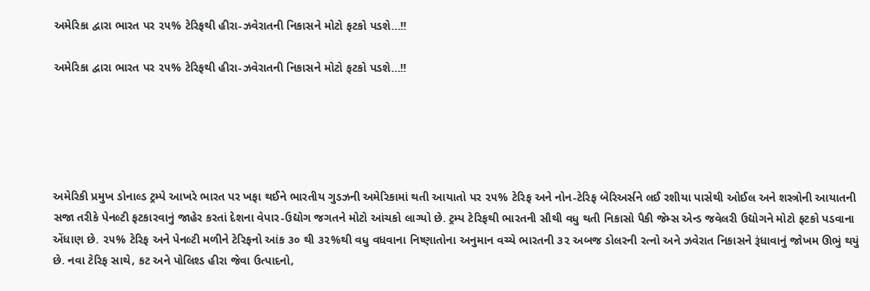અમેરિકા દ્વારા ભારત પર ૨૫% ટેરિફથી હીરા-ઝવેરાતની નિકાસને મોટો ફટકો પડશે…!!

અમેરિકા દ્વારા ભારત પર ૨૫% ટેરિફથી હીરા-ઝવેરાતની નિકાસને મોટો ફટકો પડશે…!!





અમેરિકી પ્રમુખ ડોનાલ્ડ ટ્રમ્પે આખરે ભારત પર ખફા થઈને ભારતીય ગુડઝની અમેરિકામાં થતી આયાતો પર ૨૫% ટેરિફ અને નોન-ટેરિફ બેરિઅર્સને લઈ રશીયા પાસેથી ઓઈલ અને શસ્ત્રોની આયાતની સજા તરીકે પેનલ્ટી ફટકારવાનું જાહેર કરતાં દેશના વેપાર-ઉદ્યોગ જગતને મોટો આંચકો લાગ્યો છે. ટ્રમ્પ ટેરિફથી ભારતની સૌથી વધુ થતી નિકાસો પૈકી જેમ્સ એન્ડ જવેલરી ઉદ્યોગને મોટો ફટકો પડવાના એંધાણ છે. ૨૫% ટેરિફ અને પેનલ્ટી મળીને ટેરિફનો આંક ૩૦ થી ૩૨%થી વધુ વધવાના નિષ્ણાતોના અનુમાન વચ્ચે ભારતની ૩૨ અબજ ડોલરની રત્નો અને ઝવેરાત નિકાસને રૂંધાવાનું જોખમ ઊભું થયું છે. નવા ટેરિફ સાથે, કટ અને પોલિશ્ડ હીરા જેવા ઉત્પાદનો,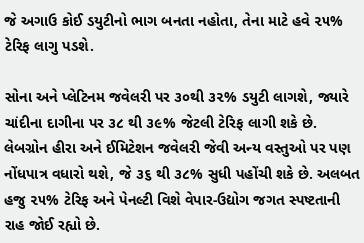જે અગાઉ કોઈ ડયુટીનો ભાગ બનતા નહોતા, તેના માટે હવે ૨૫% ટેરિફ લાગુ પડશે.

સોના અને પ્લેટિનમ જવેલરી પર ૩૦થી ૩૨% ડયુટી લાગશે, જ્યારે ચાંદીના દાગીના પર ૩૮ થી ૩૯% જેટલી ટેરિફ લાગી શકે છે. લેબગ્રોન હીરા અને ઈમિટેશન જવેલરી જેવી અન્ય વસ્તુઓ પર પણ નોંધપાત્ર વધારો થશે, જે ૩૬ થી ૩૮% સુધી પહોંચી શકે છે. અલબત હજુ ૨૫% ટેરિફ અને પેનલ્ટી વિશે વેપાર-ઉદ્યોગ જગત સ્પષ્ટતાની રાહ જોઈ રહ્યો છે.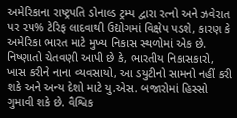અમેરિકાના રાષ્ટ્રપતિ ડોનાલ્ડ ટ્રમ્પ દ્વારા રત્નો અને ઝવેરાત પર ૨૫% ટેરિફ લાદવાથી ઉદ્યોગમાં વિક્ષેપ પડશે, કારણ કે અમેરિકા ભારત માટે મુખ્ય નિકાસ સ્થળોમાં એક છે. નિષ્ણાતો ચેતવણી આપી છે કે, ભારતીય નિકાસકારો, ખાસ કરીને નાના વ્યવસાયો, આ ડયુટીનો સામનો નહીં કરી શકે અને અન્ય દેશો માટે યુ.એસ. બજારોમાં હિસ્સો ગુમાવી શકે છે. વૈશ્વિક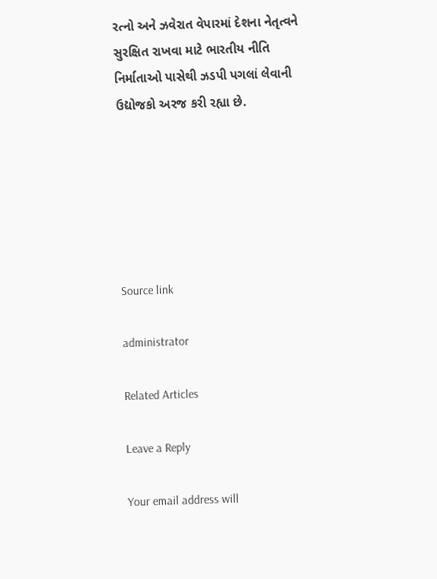રત્નો અને ઝવેરાત વેપારમાં દેશના નેતૃત્વને સુરક્ષિત રાખવા માટે ભારતીય નીતિ નિર્માતાઓ પાસેથી ઝડપી પગલાં લેવાની ઉદ્યોજકો અરજ કરી રહ્યા છે.






Source link

administrator

Related Articles

Leave a Reply

Your email address will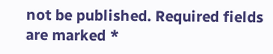not be published. Required fields are marked *